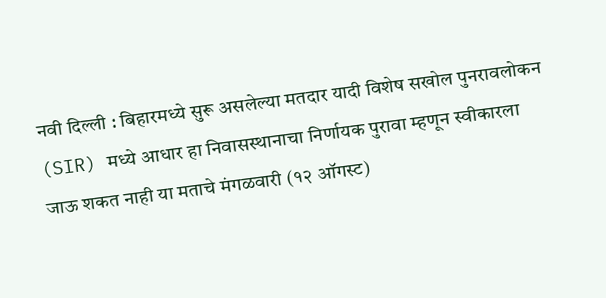नवी दिल्ली : बिहारमध्ये सुरू असलेल्या मतदार यादी विशेष सखोल पुनरावलोकन (SIR) मध्ये आधार हा निवासस्थानाचा निर्णायक पुरावा म्हणून स्वीकारला जाऊ शकत नाही या मताचे मंगळवारी (१२ ऑगस्ट)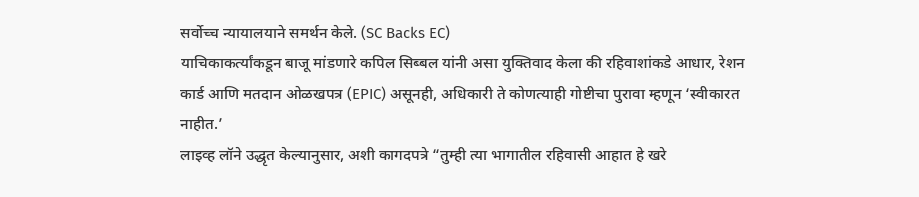सर्वोच्च न्यायालयाने समर्थन केले. (SC Backs EC)
याचिकाकर्त्यांकडून बाजू मांडणारे कपिल सिब्बल यांनी असा युक्तिवाद केला की रहिवाशांकडे आधार, रेशन कार्ड आणि मतदान ओळखपत्र (EPIC) असूनही, अधिकारी ते कोणत्याही गोष्टीचा पुरावा म्हणून ‘स्वीकारत नाहीत.’
लाइव्ह लॉने उद्धृत केल्यानुसार, अशी कागदपत्रे “तुम्ही त्या भागातील रहिवासी आहात हे खरे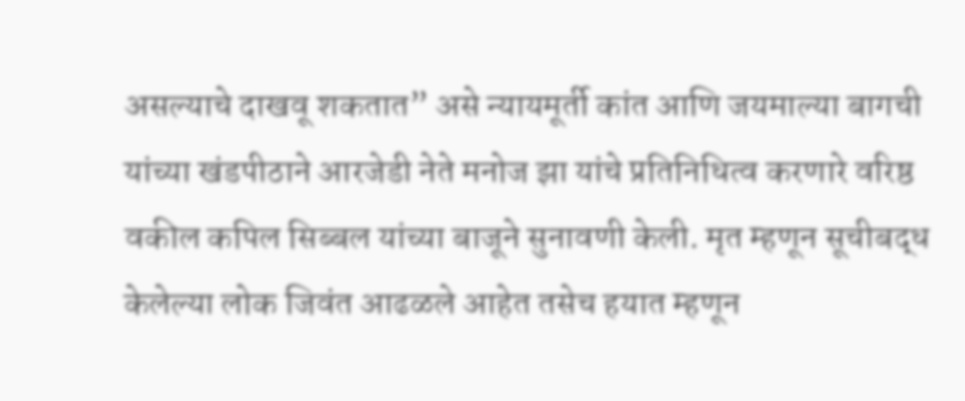असल्याचे दाखवू शकतात” असे न्यायमूर्ती कांत आणि जयमाल्या बागची यांच्या खंडपीठाने आरजेडी नेते मनोज झा यांचे प्रतिनिधित्व करणारे वरिष्ठ वकील कपिल सिब्बल यांच्या बाजूने सुनावणी केली. मृत म्हणून सूचीबद्ध केलेल्या लोक जिवंत आढळले आहेत तसेच हयात म्हणून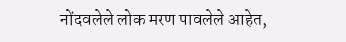नोंदवलेले लोक मरण पावलेले आहेत,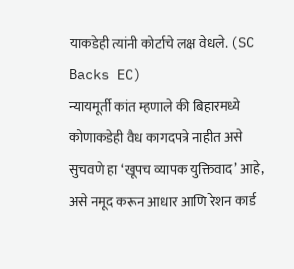याकडेही त्यांनी कोर्टाचे लक्ष वेधले. (SC Backs EC)
न्यायमूर्ती कांत म्हणाले की बिहारमध्ये कोणाकडेही वैध कागदपत्रे नाहीत असे सुचवणे हा ‘खूपच व्यापक युक्तिवाद’ आहे, असे नमूद करून आधार आणि रेशन कार्ड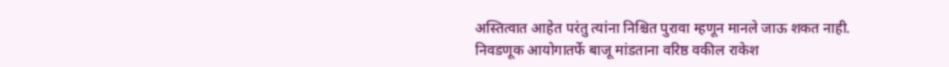अस्तित्वात आहेत परंतु त्यांना निश्चित पुरावा म्हणून मानले जाऊ शकत नाही.
निवडणूक आयोगातर्फे बाजू मांडताना वरिष्ठ वकील राकेश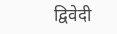द्विवेदी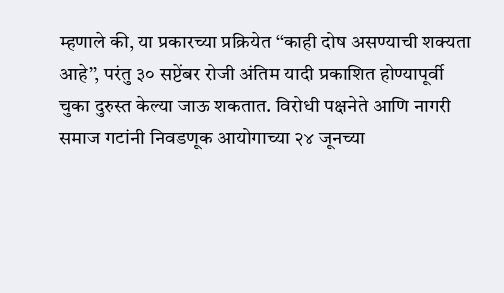म्हणाले की, या प्रकारच्या प्रक्रियेत ‘‘काही दोष असण्याची शक्यता आहे’’, परंतु ३० सप्टेंबर रोजी अंतिम यादी प्रकाशित होण्यापूर्वी चुका दुरुस्त केल्या जाऊ शकतात. विरोधी पक्षनेते आणि नागरी समाज गटांनी निवडणूक आयोगाच्या २४ जूनच्या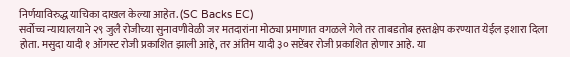निर्णयाविरुद्ध याचिका दाखल केल्या आहेत. (SC Backs EC)
सर्वोच्च न्यायालयाने २९ जुलै रोजीच्या सुनावणीवेळी जर मतदारांना मोठ्या प्रमाणात वगळले गेले तर ताबडतोब हस्तक्षेप करण्यात येईल इशारा दिला होता. मसुदा यादी १ ऑगस्ट रोजी प्रकाशित झाली आहे, तर अंतिम यादी ३० सप्टेंबर रोजी प्रकाशित होणार आहे. या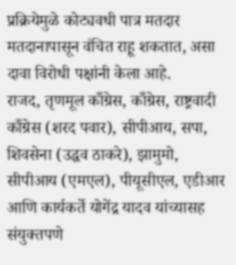प्रक्रियेमुळे कोट्यवधी पात्र मतदार मतदानापासून वंचित राहू शकतात, असा दावा विरोधी पक्षांनी केला आहे.
राजद, तृणमूल काँग्रेस, काँग्रेस, राष्ट्रवादी काँग्रेस (शरद पवार), सीपीआय, सपा, शिवसेना (उद्धव ठाकरे), झामुमो, सीपीआय (एमएल), पीयूसीएल, एडीआर आणि कार्यकर्ते योगेंद्र यादव यांच्यासह संयुक्तपणे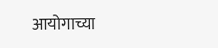आयोगाच्या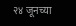२४ जूनच्या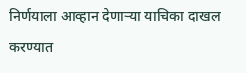निर्णयाला आव्हान देणाऱ्या याचिका दाखल करण्यात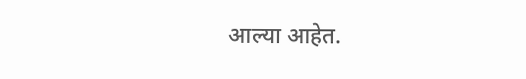आल्या आहेत.